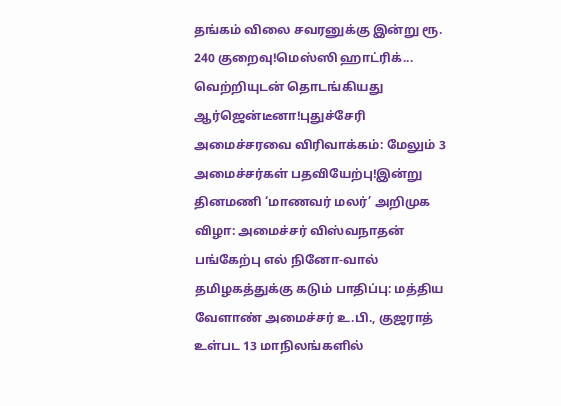தங்கம் விலை சவரனுக்கு இன்று ரூ. 240 குறைவு!மெஸ்ஸி ஹாட்ரிக்... வெற்றியுடன் தொடங்கியது ஆர்ஜென்டீனா!புதுச்சேரி அமைச்சரவை விரிவாக்கம்: மேலும் 3 அமைச்சர்கள் பதவியேற்பு!இன்று தினமணி ‘மாணவர் மலர்’ அறிமுக விழா: அமைச்சர் விஸ்வநாதன் பங்கேற்பு எல் நினோ-வால் தமிழகத்துக்கு கடும் பாதிப்பு: மத்திய வேளாண் அமைச்சர் உ.பி., குஜராத் உள்பட 13 மாநிலங்களில்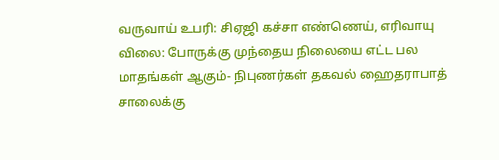வருவாய் உபரி: சிஏஜி கச்சா எண்ணெய், எரிவாயு விலை: போருக்கு முந்தைய நிலையை எட்ட பல மாதங்கள் ஆகும்- நிபுணர்கள் தகவல் ஹைதராபாத் சாலைக்கு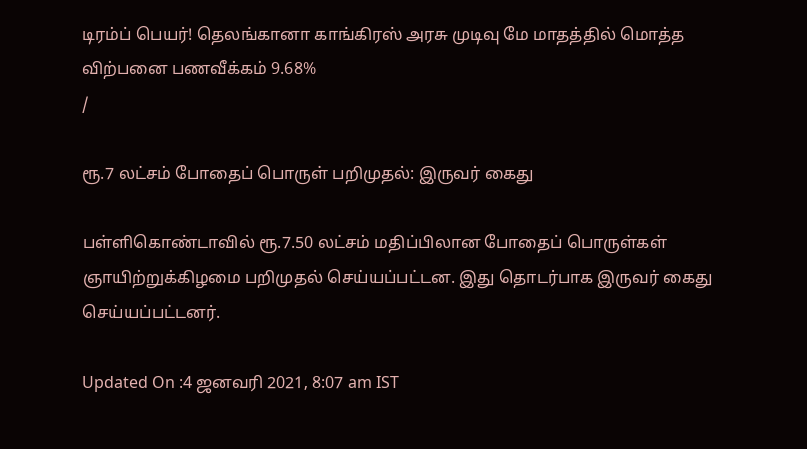டிரம்ப் பெயர்! தெலங்கானா காங்கிரஸ் அரசு முடிவு மே மாதத்தில் மொத்த விற்பனை பணவீக்கம் 9.68%
/

ரூ.7 லட்சம் போதைப் பொருள் பறிமுதல்: இருவர் கைது

பள்ளிகொண்டாவில் ரூ.7.50 லட்சம் மதிப்பிலான போதைப் பொருள்கள் ஞாயிற்றுக்கிழமை பறிமுதல் செய்யப்பட்டன. இது தொடர்பாக இருவர் கைது செய்யப்பட்டனர்.

Updated On :4 ஜனவரி 2021, 8:07 am IST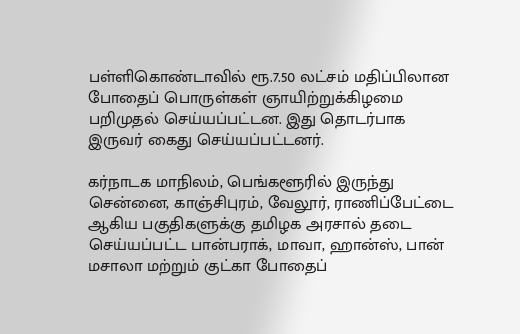பள்ளிகொண்டாவில் ரூ.7.50 லட்சம் மதிப்பிலான போதைப் பொருள்கள் ஞாயிற்றுக்கிழமை பறிமுதல் செய்யப்பட்டன. இது தொடர்பாக இருவர் கைது செய்யப்பட்டனர்.

கர்நாடக மாநிலம், பெங்களூரில் இருந்து சென்னை, காஞ்சிபுரம், வேலூர், ராணிப்பேட்டை ஆகிய பகுதிகளுக்கு தமிழக அரசால் தடை செய்யப்பட்ட பான்பராக், மாவா, ஹான்ஸ், பான் மசாலா மற்றும் குட்கா போதைப்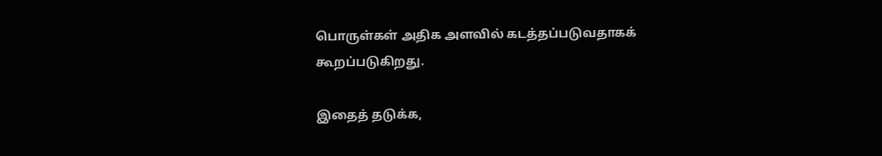பொருள்கள் அதிக அளவில் கடத்தப்படுவதாகக் கூறப்படுகிறது.

இதைத் தடுக்க,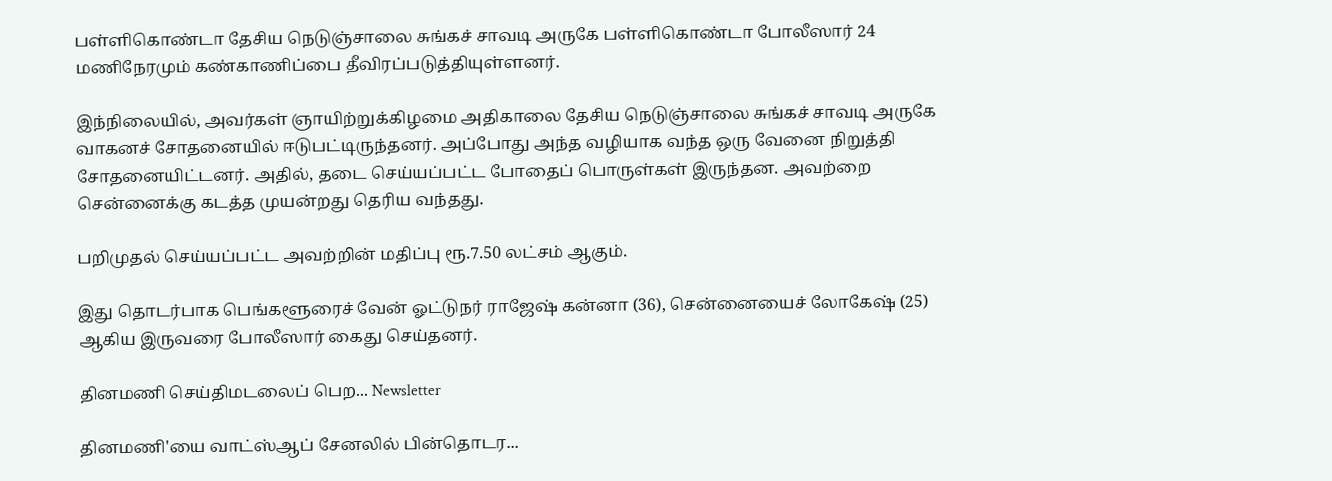பள்ளிகொண்டா தேசிய நெடுஞ்சாலை சுங்கச் சாவடி அருகே பள்ளிகொண்டா போலீஸார் 24 மணிநேரமும் கண்காணிப்பை தீவிரப்படுத்தியுள்ளனர்.

இந்நிலையில், அவர்கள் ஞாயிற்றுக்கிழமை அதிகாலை தேசிய நெடுஞ்சாலை சுங்கச் சாவடி அருகே வாகனச் சோதனையில் ஈடுபட்டிருந்தனர். அப்போது அந்த வழியாக வந்த ஒரு வேனை நிறுத்தி சோதனையிட்டனர். அதில், தடை செய்யப்பட்ட போதைப் பொருள்கள் இருந்தன. அவற்றை சென்னைக்கு கடத்த முயன்றது தெரிய வந்தது.

பறிமுதல் செய்யப்பட்ட அவற்றின் மதிப்பு ரூ.7.50 லட்சம் ஆகும்.

இது தொடர்பாக பெங்களூரைச் வேன் ஓட்டுநர் ராஜேஷ் கன்னா (36), சென்னையைச் லோகேஷ் (25) ஆகிய இருவரை போலீஸார் கைது செய்தனர்.

தினமணி செய்திமடலைப் பெற... Newsletter

தினமணி'யை வாட்ஸ்ஆப் சேனலில் பின்தொடர...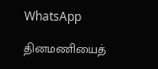WhatsApp

தினமணியைத்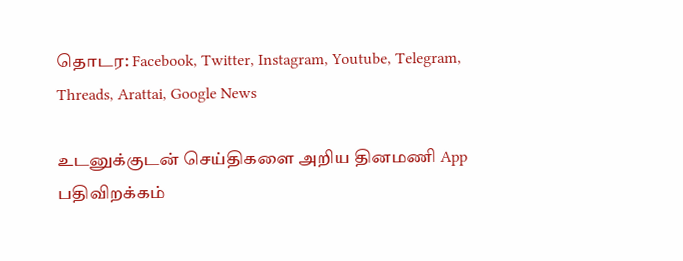தொடர: Facebook, Twitter, Instagram, Youtube, Telegram, Threads, Arattai, Google News

உடனுக்குடன் செய்திகளை அறிய தினமணி App பதிவிறக்கம்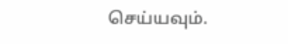செய்யவும்.